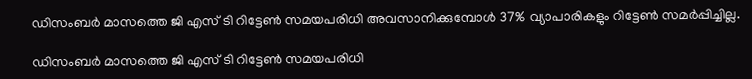ഡിസംബർ മാസത്തെ ജി എസ് ടി റിട്ടേൺ സമയപരിധി അവസാനിക്കുമ്പോൾ 37% വ്യാപാരികളും റിട്ടേൺ സമർപ്പിച്ചില്ല.

ഡിസംബർ മാസത്തെ ജി എസ് ടി റിട്ടേൺ സമയപരിധി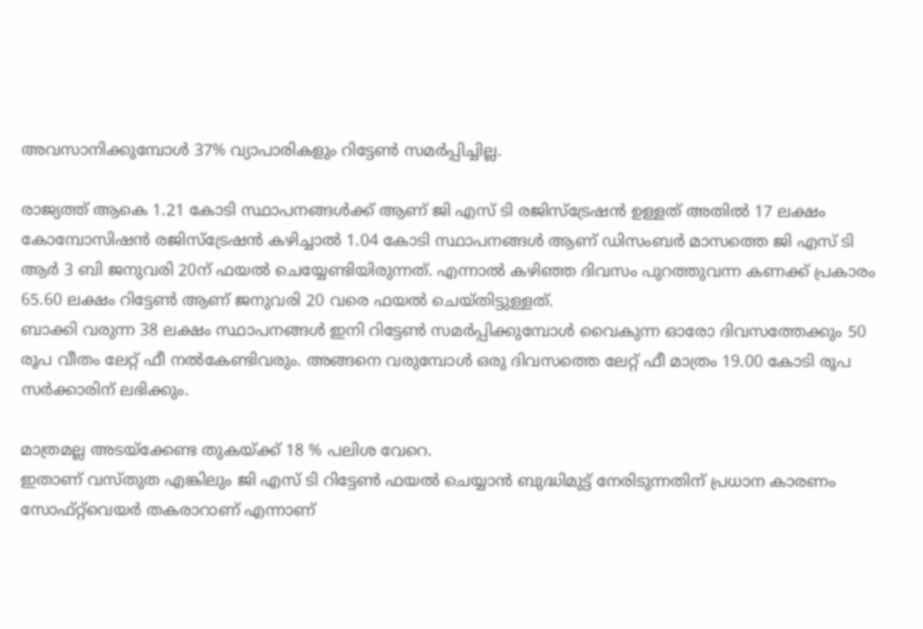അവസാനിക്കുമ്പോൾ 37% വ്യാപാരികളും റിട്ടേൺ സമർപ്പിച്ചില്ല.

രാജ്യത്ത് ആകെ 1.21 കോടി സ്ഥാപനങ്ങൾക്ക് ആണ് ജി എസ് ടി രജിസ്ട്രേഷൻ ഉള്ളത് അതിൽ 17 ലക്ഷം കോമ്പോസിഷൻ രജിസ്ട്രേഷൻ കഴിച്ചാൽ 1.04 കോടി സ്ഥാപനങ്ങൾ ആണ് ഡിസംബർ മാസത്തെ ജി എസ് ടി ആർ 3 ബി ജനുവരി 20ന് ഫയൽ ചെയ്യേണ്ടിയിരുന്നത്. എന്നാൽ കഴിഞ്ഞ ദിവസം പുറത്തുവന്ന കണക്ക് പ്രകാരം 65.60 ലക്ഷം റിട്ടേൺ ആണ് ജനുവരി 20 വരെ ഫയൽ ചെയ്തിട്ടുള്ളത്.
ബാക്കി വരുന്ന 38 ലക്ഷം സ്ഥാപനങ്ങൾ ഇനി റിട്ടേൺ സമർപ്പിക്കുമ്പോൾ വൈകുന്ന ഓരോ ദിവസത്തേക്കും 50 രൂപ വീതം ലേറ്റ് ഫീ നൽകേണ്ടിവരും. അങ്ങനെ വരുമ്പോൾ ഒരു ദിവസത്തെ ലേറ്റ് ഫീ മാത്രം 19.00 കോടി രൂപ സർക്കാരിന് ലഭിക്കും.

മാത്രമല്ല അടയ്ക്കേണ്ട തുകയ്ക്ക് 18 % പലിശ വേറെ.
ഇതാണ് വസ്തുത എങ്കിലും ജി എസ് ടി റിട്ടേൺ ഫയൽ ചെയ്യാൻ ബുദ്ധിമുട്ട് നേരിടുന്നതിന് പ്രധാന കാരണം സോഫ്റ്റ്‌വെയർ തകരാറാണ് എന്നാണ്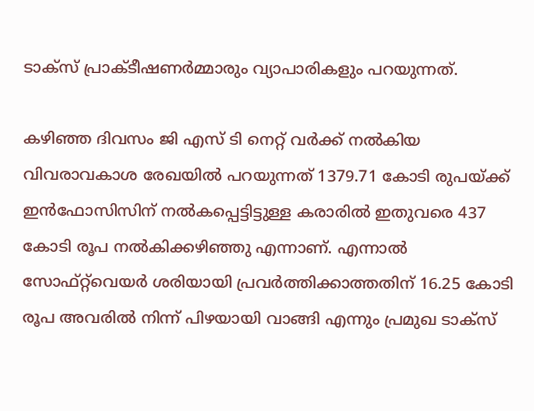ടാക്സ് പ്രാക്ടീഷണർമ്മാരും വ്യാപാരികളും പറയുന്നത്.

കഴിഞ്ഞ ദിവസം ജി എസ് ടി നെറ്റ് വർക്ക് നൽകിയ വിവരാവകാശ രേഖയിൽ പറയുന്നത് 1379.71 കോടി രുപയ്ക്ക് ഇൻഫോസിസിന് നൽകപ്പെട്ടിട്ടുള്ള കരാരിൽ ഇതുവരെ 437 കോടി രൂപ നൽകിക്കഴിഞ്ഞു എന്നാണ്. എന്നാൽ സോഫ്റ്റ്‌വെയർ ശരിയായി പ്രവർത്തിക്കാത്തതിന് 16.25 കോടി രൂപ അവരിൽ നിന്ന് പിഴയായി വാങ്ങി എന്നും പ്രമുഖ ടാക്സ്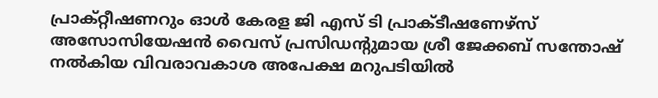പ്രാക്റ്റീഷണറും ഓൾ കേരള ജി എസ് ടി പ്രാക്ടീഷണേഴ്‌സ് അസോസിയേഷൻ വൈസ് പ്രസിഡന്റുമായ ശ്രീ ജേക്കബ് സന്തോഷ് നൽകിയ വിവരാവകാശ അപേക്ഷ മറുപടിയിൽ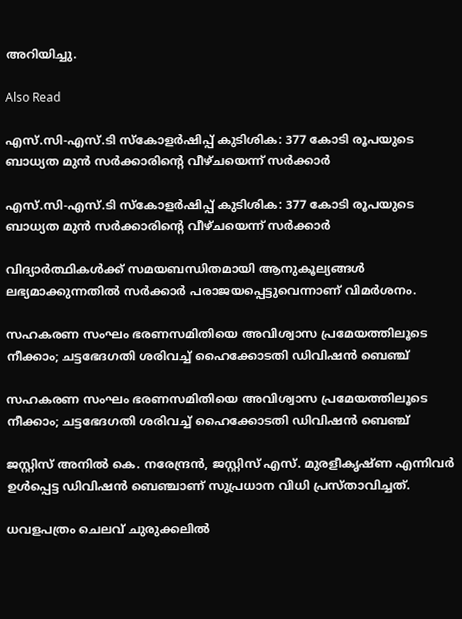അറിയിച്ചു.

Also Read

എസ്.സി-എസ്.ടി സ്കോളർഷിപ്പ് കുടിശിക: 377 കോടി രൂപയുടെ ബാധ്യത മുൻ സർക്കാരിന്റെ വീഴ്ചയെന്ന് സർക്കാർ

എസ്.സി-എസ്.ടി സ്കോളർഷിപ്പ് കുടിശിക: 377 കോടി രൂപയുടെ ബാധ്യത മുൻ സർക്കാരിന്റെ വീഴ്ചയെന്ന് സർക്കാർ

വിദ്യാർത്ഥികൾക്ക് സമയബന്ധിതമായി ആനുകൂല്യങ്ങൾ ലഭ്യമാക്കുന്നതിൽ സർക്കാർ പരാജയപ്പെട്ടുവെന്നാണ് വിമർശനം.

സഹകരണ സംഘം ഭരണസമിതിയെ അവിശ്വാസ പ്രമേയത്തിലൂടെ നീക്കാം; ചട്ടഭേദഗതി ശരിവച്ച് ഹൈക്കോടതി ഡിവിഷൻ ബെഞ്ച്

സഹകരണ സംഘം ഭരണസമിതിയെ അവിശ്വാസ പ്രമേയത്തിലൂടെ നീക്കാം; ചട്ടഭേദഗതി ശരിവച്ച് ഹൈക്കോടതി ഡിവിഷൻ ബെഞ്ച്

ജസ്റ്റിസ് അനിൽ കെ. നരേന്ദ്രൻ, ജസ്റ്റിസ് എസ്. മുരളീകൃഷ്ണ എന്നിവർ ഉൾപ്പെട്ട ഡിവിഷൻ ബെഞ്ചാണ് സുപ്രധാന വിധി പ്രസ്താവിച്ചത്.

ധവളപത്രം ചെലവ് ചുരുക്കലിൽ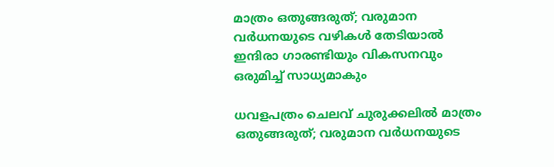മാത്രം ഒതുങ്ങരുത്; വരുമാന വർധനയുടെ വഴികൾ തേടിയാൽ ഇന്ദിരാ ഗാരണ്ടിയും വികസനവും ഒരുമിച്ച് സാധ്യമാകും

ധവളപത്രം ചെലവ് ചുരുക്കലിൽ മാത്രം ഒതുങ്ങരുത്; വരുമാന വർധനയുടെ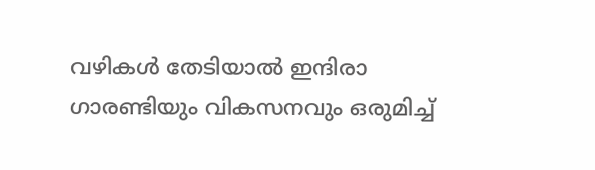വഴികൾ തേടിയാൽ ഇന്ദിരാ ഗാരണ്ടിയും വികസനവും ഒരുമിച്ച്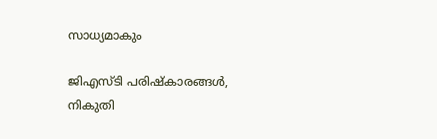സാധ്യമാകും

ജിഎസ്ടി പരിഷ്കാരങ്ങൾ, നികുതി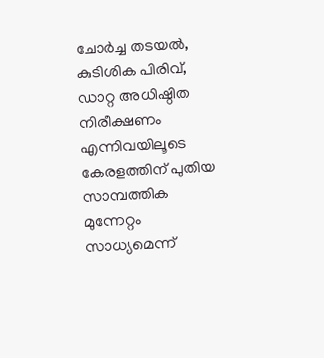ചോർച്ച തടയൽ, കുടിശിക പിരിവ്, ഡാറ്റ അധിഷ്ഠിത നിരീക്ഷണം എന്നിവയിലൂടെ കേരളത്തിന് പുതിയ സാമ്പത്തിക മുന്നേറ്റം സാധ്യമെന്ന്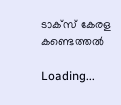ടാക്സ് കേരള കണ്ടെത്തൽ

Loading...